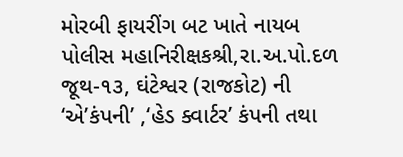મોરબી ફાયરીંગ બટ ખાતે નાયબ પોલીસ મહાનિરીક્ષકશ્રી,રા.અ.પો.દળ જૂથ-૧૩, ઘંટેશ્વર (રાજકોટ) ની ‘એ’કંપની’ ,‘હેડ ક્વાર્ટર’ કંપની તથા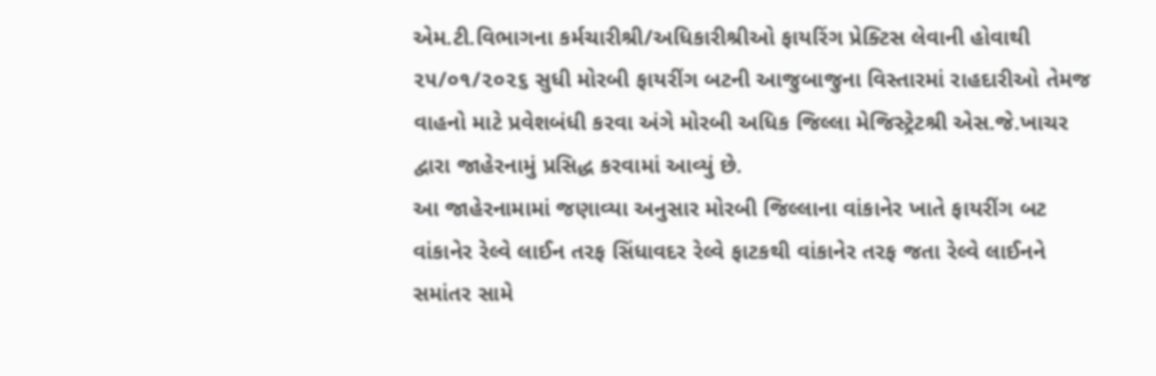એમ.ટી.વિભાગના કર્મચારીશ્રી/અધિકારીશ્રીઓ ફાયરિંગ પ્રેક્ટિસ લેવાની હોવાથી ૨૫/૦૧/૨૦૨૬ સુધી મોરબી ફાયરીંગ બટની આજુબાજુના વિસ્તારમાં રાહદારીઓ તેમજ વાહનો માટે પ્રવેશબંધી કરવા અંગે મોરબી અધિક જિલ્લા મેજિસ્ટ્રેટશ્રી એસ.જે.ખાચર દ્વારા જાહેરનામું પ્રસિદ્ધ કરવામાં આવ્યું છે.
આ જાહેરનામામાં જણાવ્યા અનુસાર મોરબી જિલ્લાના વાંકાનેર ખાતે ફાયરીંગ બટ વાંકાનેર રેલ્વે લાઈન તરફ સિંધાવદર રેલ્વે ફાટકથી વાંકાનેર તરફ જતા રેલ્વે લાઈનને સમાંતર સામે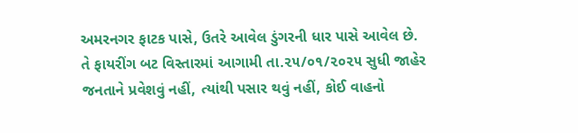અમરનગર ફાટક પાસે, ઉતરે આવેલ ડુંગરની ધાર પાસે આવેલ છે.
તે ફાયરીંગ બટ વિસ્તારમાં આગામી તા.૨૫/૦૧/૨૦૨૫ સુધી જાહેર જનતાને પ્રવેશવું નહીં, ત્યાંથી પસાર થવું નહીં, કોઈ વાહનો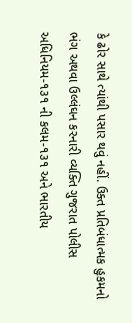કે ઢોર સાથે ત્યાંથી પસાર થવું નહીં. ઉક્ત પ્રતિબંધાત્મક હુકમનો ભંગ અથવા ઉલ્લંઘન કરનારી વ્યક્તિ ગુજરાત પોલીસ અધિનિયમ-૧૩૧ ની કલમ-૧૩૧ અને ભારતીય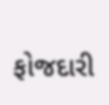ફોજદારી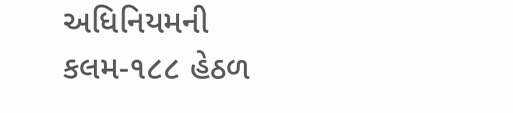અધિનિયમની કલમ-૧૮૮ હેઠળ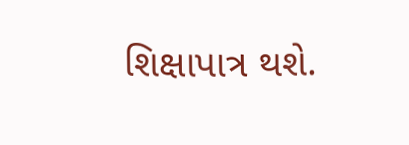શિક્ષાપાત્ર થશે.